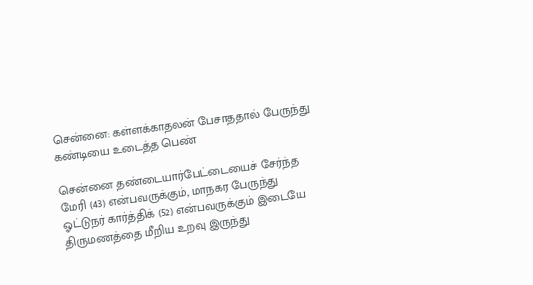சென்னை: கள்ளக்காதலன் பேசாததால் பேருந்து கண்டியை உடைத்த பெண்

சென்னை தண்டையார்பேட்டையைச் சேர்ந்த மேரி (43) என்பவருக்கும், மாநகர பேருந்து ஓட்டுநர் கார்த்திக் (52) என்பவருக்கும் இடையே திருமணத்தை மீறிய உறவு இருந்து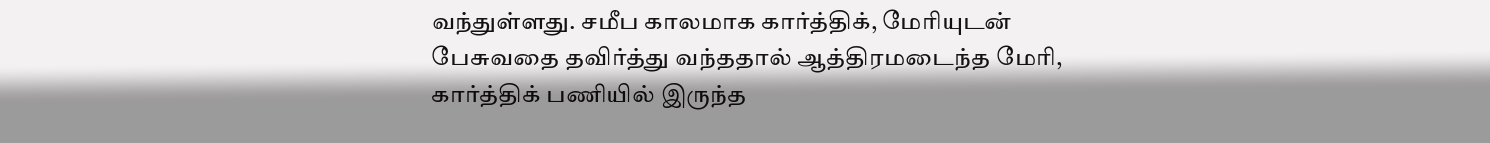வந்துள்ளது. சமீப காலமாக கார்த்திக், மேரியுடன் பேசுவதை தவிர்த்து வந்ததால் ஆத்திரமடைந்த மேரி, கார்த்திக் பணியில் இருந்த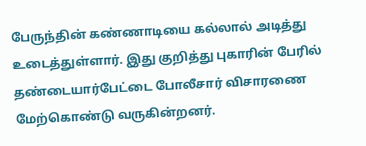பேருந்தின் கண்ணாடியை கல்லால் அடித்து உடைத்துள்ளார். இது குறித்து புகாரின் பேரில் தண்டையார்பேட்டை போலீசார் விசாரணை மேற்கொண்டு வருகின்றனர்.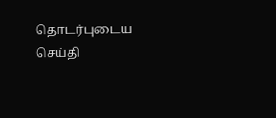தொடர்புடைய செய்தி